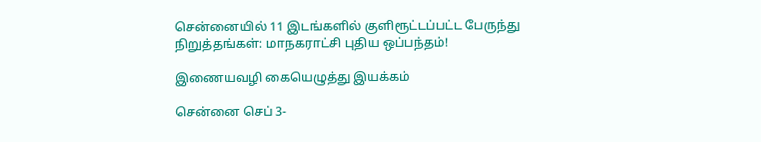சென்னையில் 11 இடங்களில் குளிரூட்டப்பட்ட பேருந்து நிறுத்தங்கள்: மாநகராட்சி புதிய ஒப்பந்தம்!

இணையவழி கையெழுத்து இயக்கம்

சென்னை செப் 3-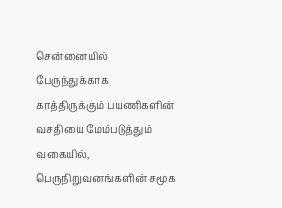சென்னையில் பேருந்துக்காக காத்திருக்கும் பயணிகளின் வசதியை மேம்படுத்தும் வகையில், பெருநிறுவனங்களின் சமூக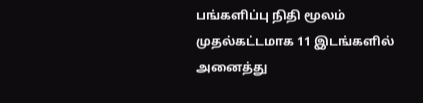பங்களிப்பு நிதி மூலம் முதல்கட்டமாக 11 இடங்களில் அனைத்து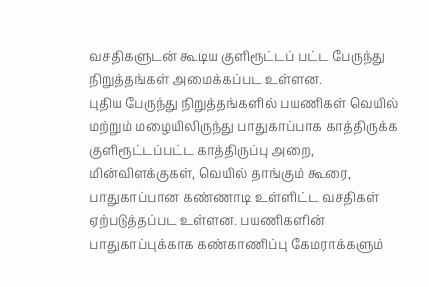வசதிகளுடன் கூடிய குளிரூட்டப் பட்ட பேருந்து நிறுத்தங்கள் அமைக்கப்பட உள்ளன.
புதிய பேருந்து நிறுத்தங்களில் பயணிகள் வெயில் மற்றும் மழையிலிருந்து பாதுகாப்பாக காத்திருக்க குளிரூட்டப்பட்ட காத்திருப்பு அறை, மின்விளக்குகள், வெயில் தாங்கும் கூரை, பாதுகாப்பான கண்ணாடி உள்ளிட்ட வசதிகள் ஏற்படுத்தப்பட உள்ளன. பயணிகளின் பாதுகாப்புக்காக கண்காணிப்பு கேமராக்களும்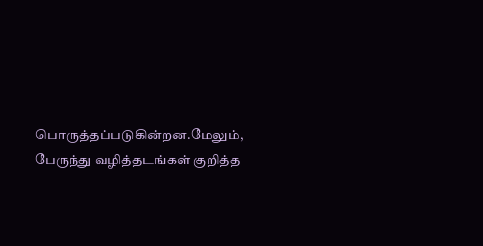பொருத்தப்படுகின்றன.மேலும், பேருந்து வழித்தடங்கள் குறித்த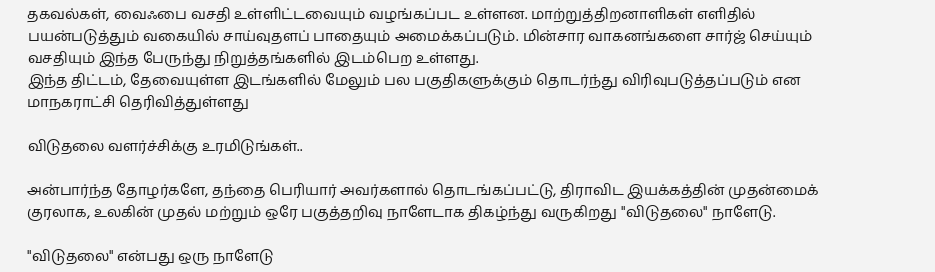தகவல்கள், வைஃபை வசதி உள்ளிட்டவையும் வழங்கப்பட உள்ளன. மாற்றுத்திறனாளிகள் எளிதில் பயன்படுத்தும் வகையில் சாய்வுதளப் பாதையும் அமைக்கப்படும். மின்சார வாகனங்களை சார்ஜ் செய்யும் வசதியும் இந்த பேருந்து நிறுத்தங்களில் இடம்பெற உள்ளது.
இந்த திட்டம், தேவையுள்ள இடங்களில் மேலும் பல பகுதிகளுக்கும் தொடர்ந்து விரிவுபடுத்தப்படும் என மாநகராட்சி தெரிவித்துள்ளது

விடுதலை வளர்ச்சிக்கு உரமிடுங்கள்..

அன்பார்ந்த தோழர்களே, தந்தை பெரியார் அவர்களால் தொடங்கப்பட்டு, திராவிட இயக்கத்தின் முதன்மைக் குரலாக, உலகின் முதல் மற்றும் ஒரே பகுத்தறிவு நாளேடாக திகழ்ந்து வருகிறது "விடுதலை" நாளேடு.

"விடுதலை" என்பது ஒரு நாளேடு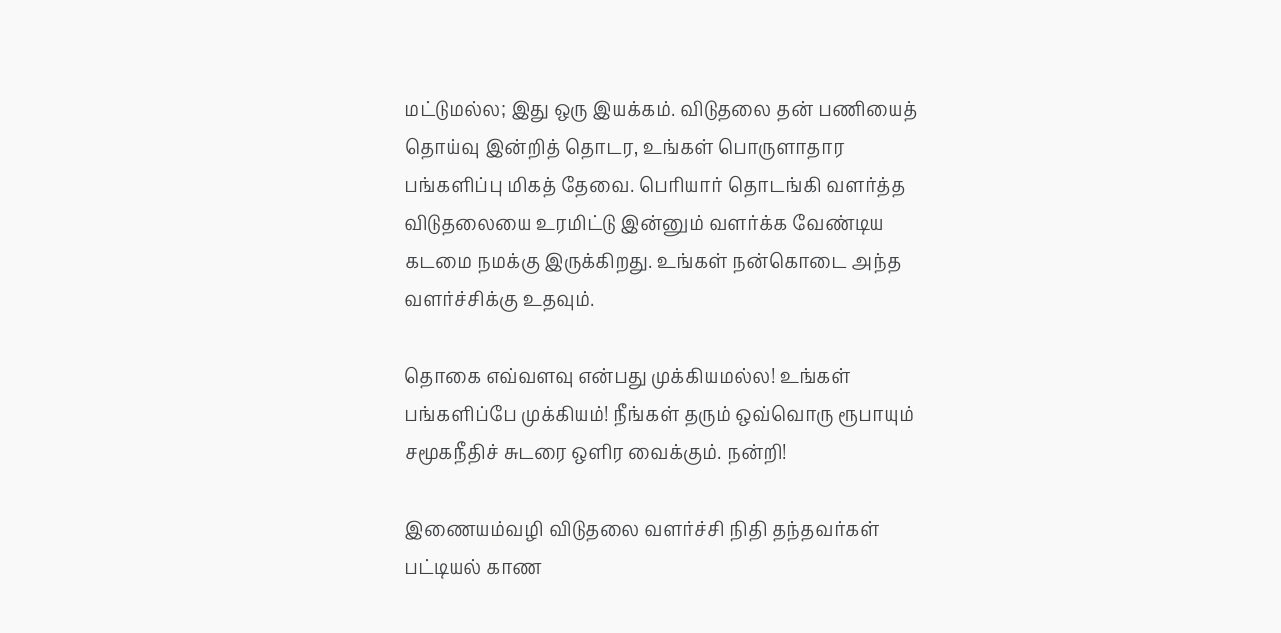மட்டுமல்ல; இது ஒரு இயக்கம். விடுதலை தன் பணியைத் தொய்வு இன்றித் தொடர, உங்கள் பொருளாதார பங்களிப்பு மிகத் தேவை. பெரியார் தொடங்கி வளர்த்த விடுதலையை உரமிட்டு இன்னும் வளர்க்க வேண்டிய கடமை நமக்கு இருக்கிறது. உங்கள் நன்கொடை அந்த வளர்ச்சிக்கு உதவும்.

தொகை எவ்வளவு என்பது முக்கியமல்ல! உங்கள் பங்களிப்பே முக்கியம்! நீங்கள் தரும் ஒவ்வொரு ரூபாயும் சமூகநீதிச் சுடரை ஒளிர வைக்கும். நன்றி!

இணையம்வழி விடுதலை வளர்ச்சி நிதி தந்தவர்கள் பட்டியல் காண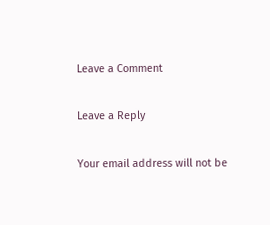Leave a Comment

Leave a Reply

Your email address will not be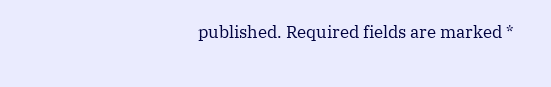published. Required fields are marked *